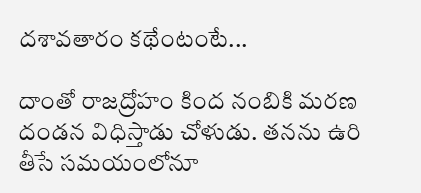దశావతారం కథేంటంటే...

దాంతో రాజద్రోహం కింద నంబికి మరణ దండన విధిస్తాడు చోళుడు. తనను ఉరి తీసే సమయంలోనూ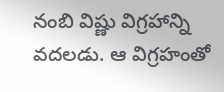నంబి విష్ణు విగ్రహాన్ని వదలడు. ఆ విగ్రహంతో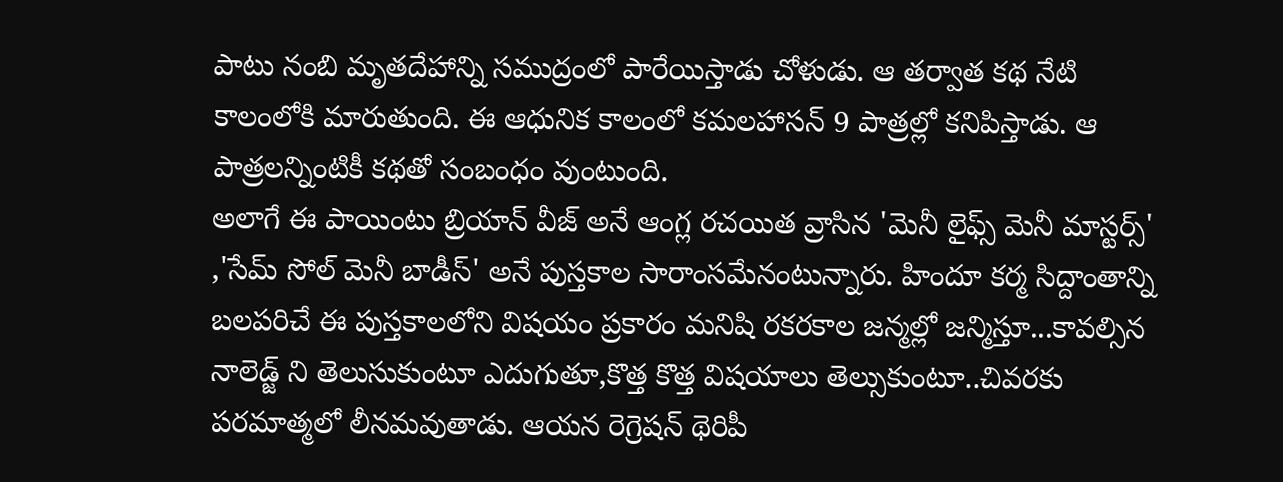పాటు నంబి మృతదేహాన్ని సముద్రంలో పారేయిస్తాడు చోళుడు. ఆ తర్వాత కథ నేటి కాలంలోకి మారుతుంది. ఈ ఆధునిక కాలంలో కమలహాసన్ 9 పాత్రల్లో కనిపిస్తాడు. ఆ పాత్రలన్నింటికీ కథతో సంబంధం వుంటుంది.
అలాగే ఈ పాయింటు బ్రియాన్ వీజ్ అనే ఆంగ్ల రచయిత వ్రాసిన 'మెనీ లైఫ్స్ మెనీ మాస్టర్స్' ,'సేమ్ సోల్ మెనీ బాడీస్' అనే పుస్తకాల సారాంసమేనంటున్నారు. హిందూ కర్మ సిద్దాంతాన్ని బలపరిచే ఈ పుస్తకాలలోని విషయం ప్రకారం మనిషి రకరకాల జన్మల్లో జన్మిస్తూ...కావల్సిన నాలెడ్జ్ ని తెలుసుకుంటూ ఎదుగుతూ,కొత్త కొత్త విషయాలు తెల్సుకుంటూ..చివరకు పరమాత్మలో లీనమవుతాడు. ఆయన రెగ్రెషన్ థెరిపీ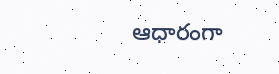ఆధారంగా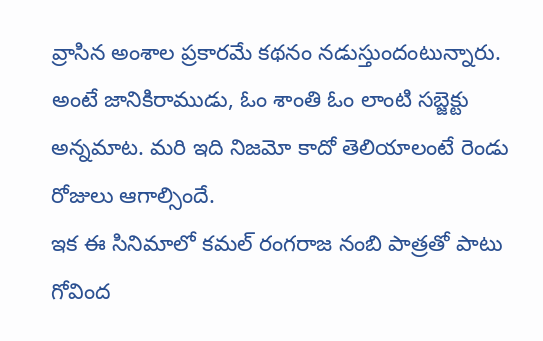వ్రాసిన అంశాల ప్రకారమే కథనం నడుస్తుందంటున్నారు. అంటే జానికిరాముడు, ఓం శాంతి ఓం లాంటి సబ్జెక్టు అన్నమాట. మరి ఇది నిజమో కాదో తెలియాలంటే రెండు రోజులు ఆగాల్సిందే.
ఇక ఈ సినిమాలో కమల్ రంగరాజ నంబి పాత్రతో పాటు గోవింద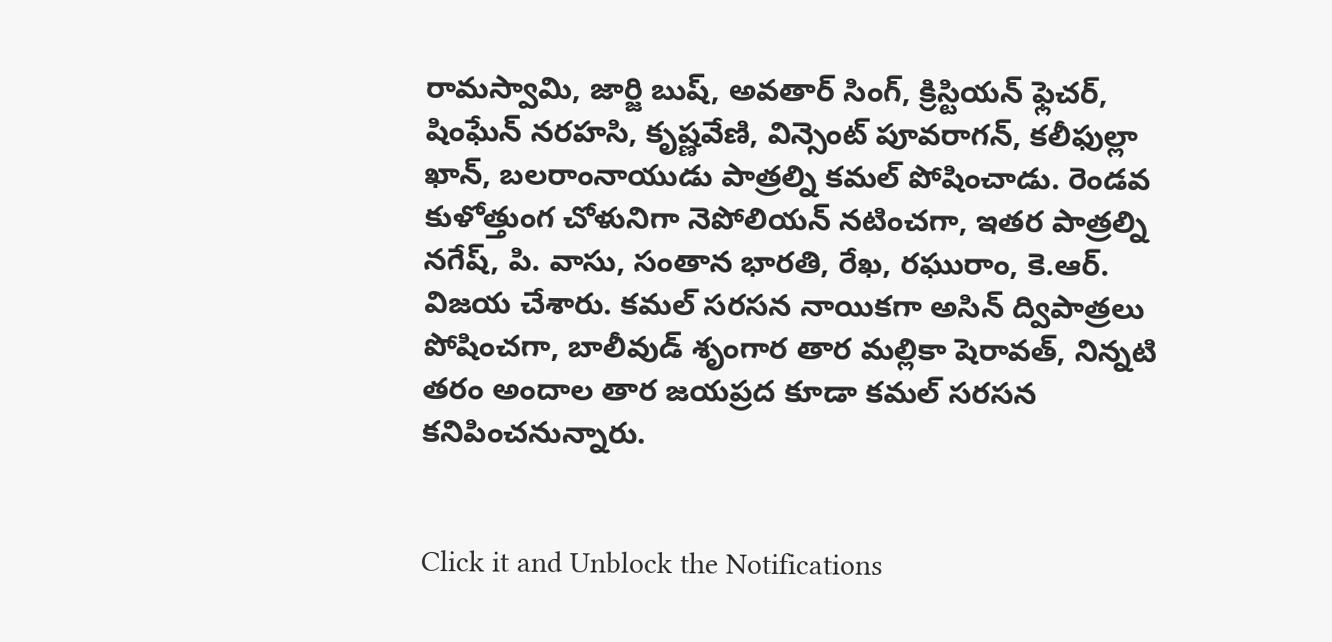రామస్వామి, జార్జి బుష్, అవతార్ సింగ్, క్రిస్టియన్ ఫ్లెచర్, షింఘేన్ నరహసి, కృష్ణవేణి, విన్సెంట్ పూవరాగన్, కలీఫుల్లా ఖాన్, బలరాంనాయుడు పాత్రల్ని కమల్ పోషించాడు. రెండవ కుళోత్తుంగ చోళునిగా నెపోలియన్ నటించగా, ఇతర పాత్రల్ని నగేష్, పి. వాసు, సంతాన భారతి, రేఖ, రఘురాం, కె.ఆర్. విజయ చేశారు. కమల్ సరసన నాయికగా అసిన్ ద్విపాత్రలు పోషించగా, బాలీవుడ్ శృంగార తార మల్లికా షెరావత్, నిన్నటి తరం అందాల తార జయప్రద కూడా కమల్ సరసన కనిపించనున్నారు.


Click it and Unblock the Notifications